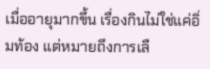เมื่ออายุมากขึ้น เรื่องกินไม่ใช่แค่อิ่มท้อง แต่หมายถึงการเลื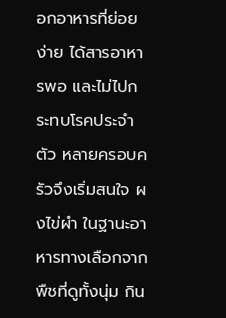อกอาหารที่ย่อยง่าย ได้สารอาหารพอ และไม่ไปกระทบโรคประจำตัว หลายครอบครัวจึงเริ่มสนใจ ผงไข่ผำ ในฐานะอาหารทางเลือกจากพืชที่ดูทั้งนุ่ม กิน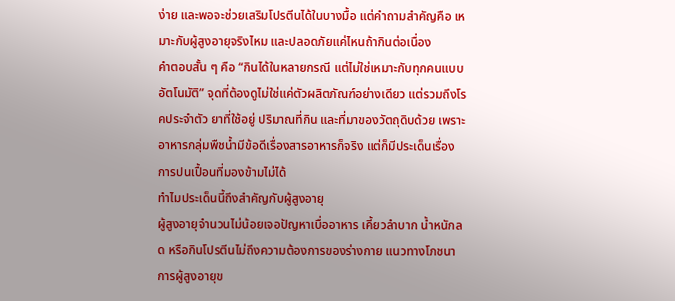ง่าย และพอจะช่วยเสริมโปรตีนได้ในบางมื้อ แต่คำถามสำคัญคือ เหมาะกับผู้สูงอายุจริงไหม และปลอดภัยแค่ไหนถ้ากินต่อเนื่อง
คำตอบสั้น ๆ คือ “กินได้ในหลายกรณี แต่ไม่ใช่เหมาะกับทุกคนแบบอัตโนมัติ” จุดที่ต้องดูไม่ใช่แค่ตัวผลิตภัณฑ์อย่างเดียว แต่รวมถึงโรคประจำตัว ยาที่ใช้อยู่ ปริมาณที่กิน และที่มาของวัตถุดิบด้วย เพราะอาหารกลุ่มพืชน้ำมีข้อดีเรื่องสารอาหารก็จริง แต่ก็มีประเด็นเรื่องการปนเปื้อนที่มองข้ามไม่ได้
ทำไมประเด็นนี้ถึงสำคัญกับผู้สูงอายุ
ผู้สูงอายุจำนวนไม่น้อยเจอปัญหาเบื่ออาหาร เคี้ยวลำบาก น้ำหนักลด หรือกินโปรตีนไม่ถึงความต้องการของร่างกาย แนวทางโภชนาการผู้สูงอายุข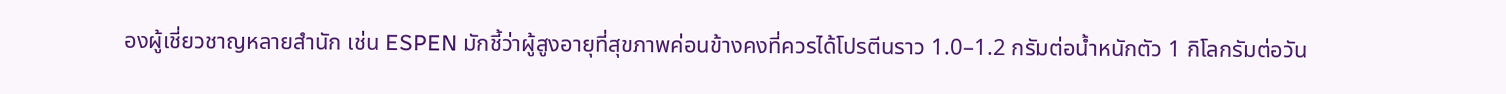องผู้เชี่ยวชาญหลายสำนัก เช่น ESPEN มักชี้ว่าผู้สูงอายุที่สุขภาพค่อนข้างคงที่ควรได้โปรตีนราว 1.0–1.2 กรัมต่อน้ำหนักตัว 1 กิโลกรัมต่อวัน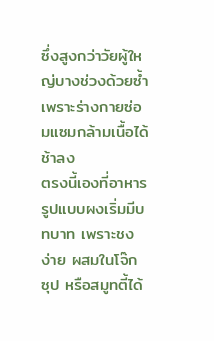ซึ่งสูงกว่าวัยผู้ใหญ่บางช่วงด้วยซ้ำ เพราะร่างกายซ่อมแซมกล้ามเนื้อได้ช้าลง
ตรงนี้เองที่อาหารรูปแบบผงเริ่มมีบทบาท เพราะชงง่าย ผสมในโจ๊ก ซุป หรือสมูทตี้ได้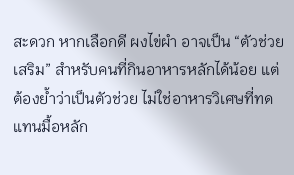สะดวก หากเลือกดี ผงไข่ผำ อาจเป็น “ตัวช่วยเสริม” สำหรับคนที่กินอาหารหลักได้น้อย แต่ต้องย้ำว่าเป็นตัวช่วย ไม่ใช่อาหารวิเศษที่ทดแทนมื้อหลัก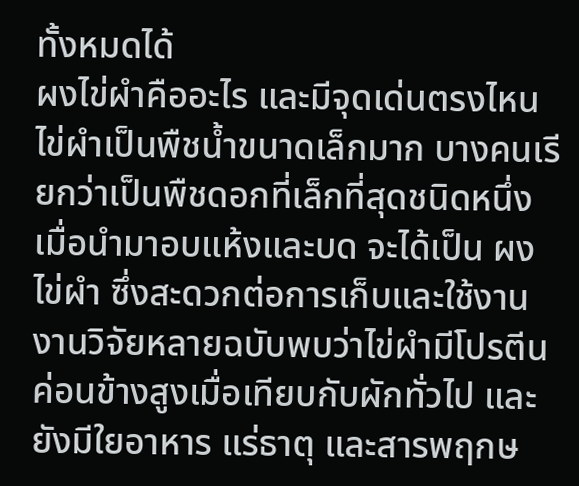ทั้งหมดได้
ผงไข่ผำคืออะไร และมีจุดเด่นตรงไหน
ไข่ผำเป็นพืชน้ำขนาดเล็กมาก บางคนเรียกว่าเป็นพืชดอกที่เล็กที่สุดชนิดหนึ่ง เมื่อนำมาอบแห้งและบด จะได้เป็น ผงไข่ผำ ซึ่งสะดวกต่อการเก็บและใช้งาน งานวิจัยหลายฉบับพบว่าไข่ผำมีโปรตีนค่อนข้างสูงเมื่อเทียบกับผักทั่วไป และยังมีใยอาหาร แร่ธาตุ และสารพฤกษ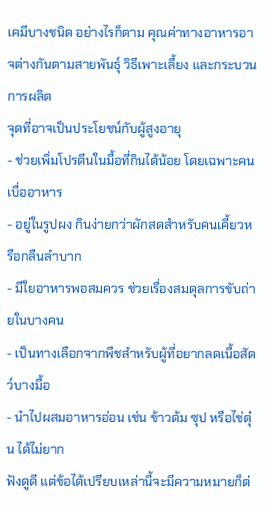เคมีบางชนิด อย่างไรก็ตาม คุณค่าทางอาหารอาจต่างกันตามสายพันธุ์ วิธีเพาะเลี้ยง และกระบวนการผลิต
จุดที่อาจเป็นประโยชน์กับผู้สูงอายุ
- ช่วยเพิ่มโปรตีนในมื้อที่กินได้น้อย โดยเฉพาะคนเบื่ออาหาร
- อยู่ในรูปผง กินง่ายกว่าผักสดสำหรับคนเคี้ยวหรือกลืนลำบาก
- มีใยอาหารพอสมควร ช่วยเรื่องสมดุลการขับถ่ายในบางคน
- เป็นทางเลือกจากพืชสำหรับผู้ที่อยากลดเนื้อสัตว์บางมื้อ
- นำไปผสมอาหารอ่อน เช่น ข้าวต้ม ซุป หรือไข่ตุ๋น ได้ไม่ยาก
ฟังดูดี แต่ข้อได้เปรียบเหล่านี้จะมีความหมายก็ต่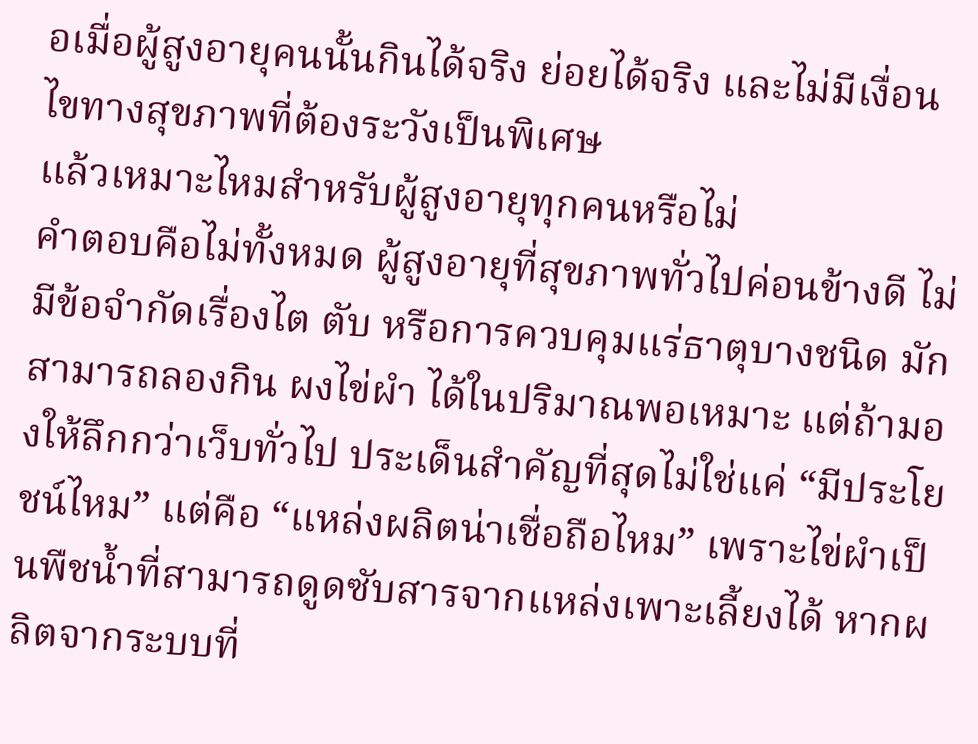อเมื่อผู้สูงอายุคนนั้นกินได้จริง ย่อยได้จริง และไม่มีเงื่อนไขทางสุขภาพที่ต้องระวังเป็นพิเศษ
แล้วเหมาะไหมสำหรับผู้สูงอายุทุกคนหรือไม่
คำตอบคือไม่ทั้งหมด ผู้สูงอายุที่สุขภาพทั่วไปค่อนข้างดี ไม่มีข้อจำกัดเรื่องไต ตับ หรือการควบคุมแร่ธาตุบางชนิด มักสามารถลองกิน ผงไข่ผำ ได้ในปริมาณพอเหมาะ แต่ถ้ามองให้ลึกกว่าเว็บทั่วไป ประเด็นสำคัญที่สุดไม่ใช่แค่ “มีประโยชน์ไหม” แต่คือ “แหล่งผลิตน่าเชื่อถือไหม” เพราะไข่ผำเป็นพืชน้ำที่สามารถดูดซับสารจากแหล่งเพาะเลี้ยงได้ หากผลิตจากระบบที่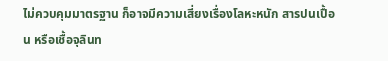ไม่ควบคุมมาตรฐาน ก็อาจมีความเสี่ยงเรื่องโลหะหนัก สารปนเปื้อน หรือเชื้อจุลินท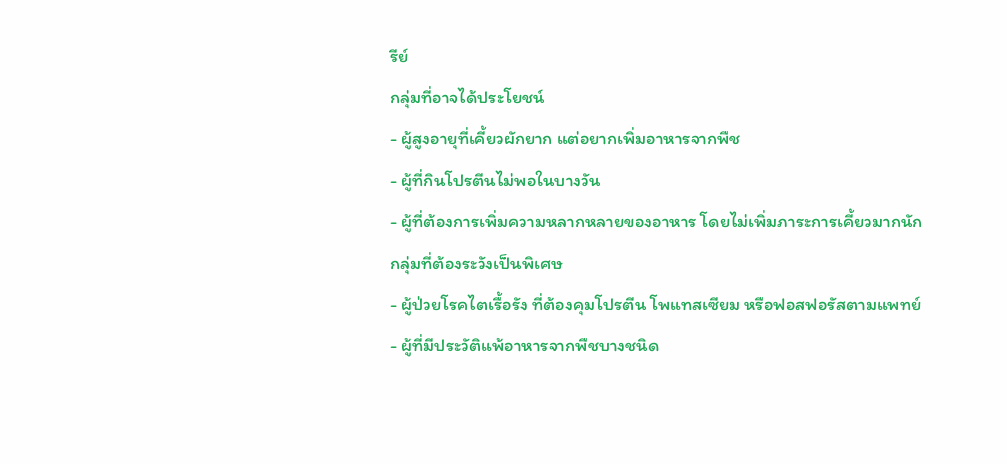รีย์
กลุ่มที่อาจได้ประโยชน์
- ผู้สูงอายุที่เคี้ยวผักยาก แต่อยากเพิ่มอาหารจากพืช
- ผู้ที่กินโปรตีนไม่พอในบางวัน
- ผู้ที่ต้องการเพิ่มความหลากหลายของอาหาร โดยไม่เพิ่มภาระการเคี้ยวมากนัก
กลุ่มที่ต้องระวังเป็นพิเศษ
- ผู้ป่วยโรคไตเรื้อรัง ที่ต้องคุมโปรตีน โพแทสเซียม หรือฟอสฟอรัสตามแพทย์
- ผู้ที่มีประวัติแพ้อาหารจากพืชบางชนิด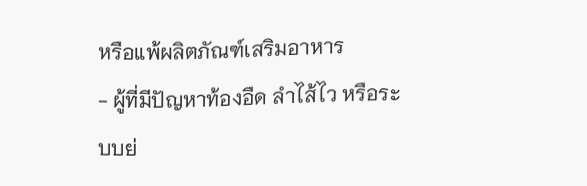หรือแพ้ผลิตภัณฑ์เสริมอาหาร
- ผู้ที่มีปัญหาท้องอืด ลำไส้ไว หรือระบบย่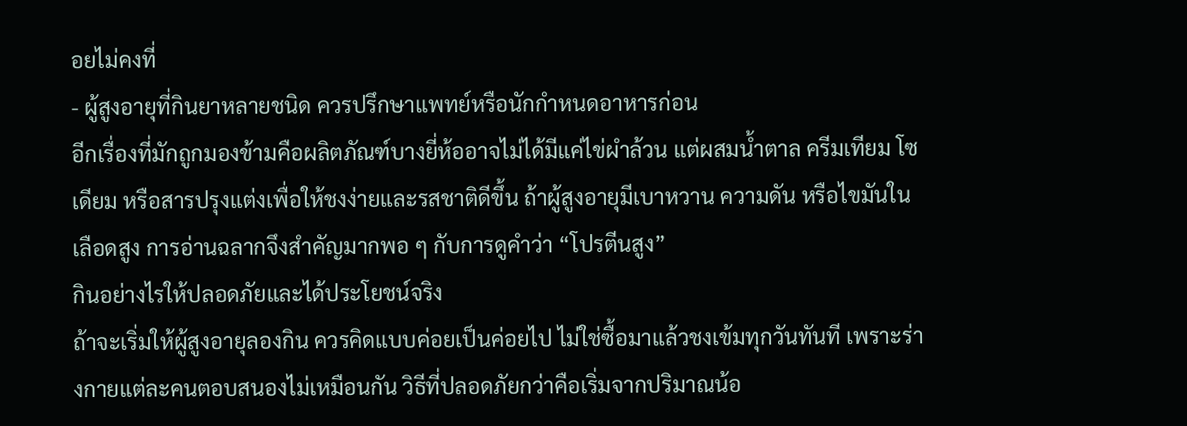อยไม่คงที่
- ผู้สูงอายุที่กินยาหลายชนิด ควรปรึกษาแพทย์หรือนักกำหนดอาหารก่อน
อีกเรื่องที่มักถูกมองข้ามคือผลิตภัณฑ์บางยี่ห้ออาจไม่ได้มีแค่ไข่ผำล้วน แต่ผสมน้ำตาล ครีมเทียม โซเดียม หรือสารปรุงแต่งเพื่อให้ชงง่ายและรสชาติดีขึ้น ถ้าผู้สูงอายุมีเบาหวาน ความดัน หรือไขมันในเลือดสูง การอ่านฉลากจึงสำคัญมากพอ ๆ กับการดูคำว่า “โปรตีนสูง”
กินอย่างไรให้ปลอดภัยและได้ประโยชน์จริง
ถ้าจะเริ่มให้ผู้สูงอายุลองกิน ควรคิดแบบค่อยเป็นค่อยไป ไม่ใช่ซื้อมาแล้วชงเข้มทุกวันทันที เพราะร่างกายแต่ละคนตอบสนองไม่เหมือนกัน วิธีที่ปลอดภัยกว่าคือเริ่มจากปริมาณน้อ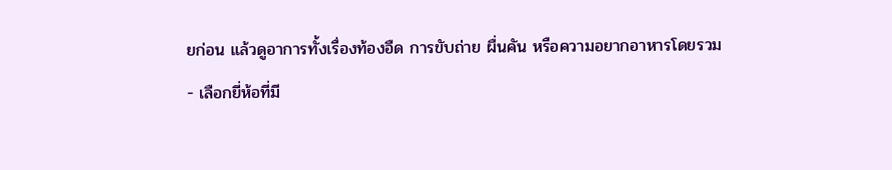ยก่อน แล้วดูอาการทั้งเรื่องท้องอืด การขับถ่าย ผื่นคัน หรือความอยากอาหารโดยรวม
- เลือกยี่ห้อที่มี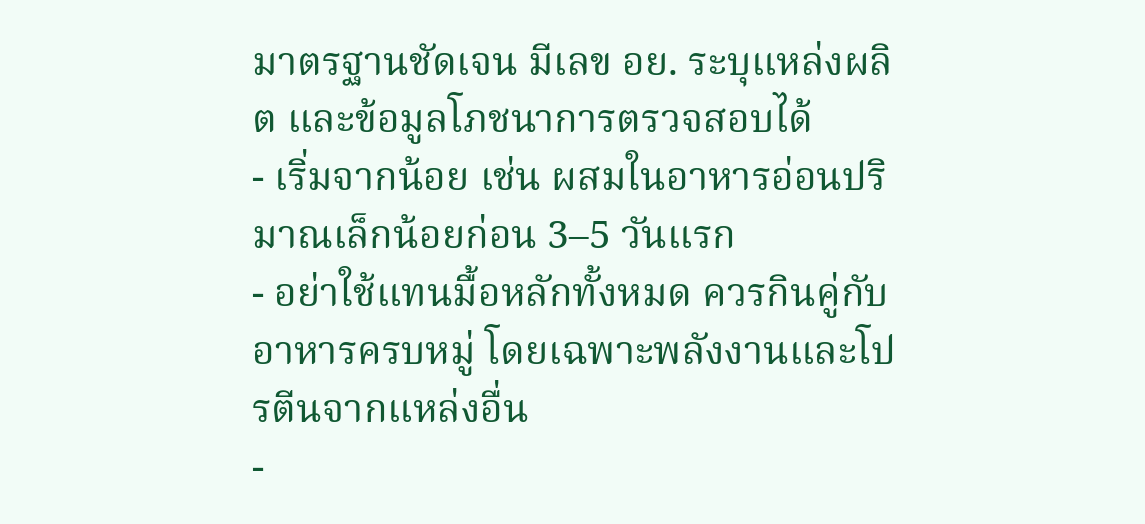มาตรฐานชัดเจน มีเลข อย. ระบุแหล่งผลิต และข้อมูลโภชนาการตรวจสอบได้
- เริ่มจากน้อย เช่น ผสมในอาหารอ่อนปริมาณเล็กน้อยก่อน 3–5 วันแรก
- อย่าใช้แทนมื้อหลักทั้งหมด ควรกินคู่กับอาหารครบหมู่ โดยเฉพาะพลังงานและโปรตีนจากแหล่งอื่น
-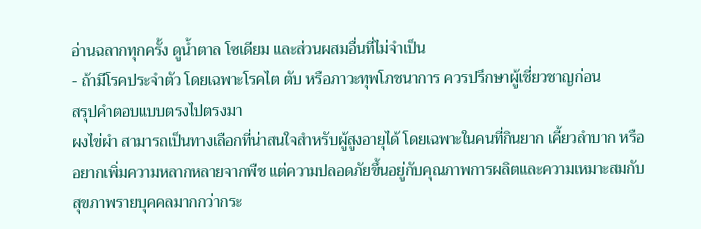อ่านฉลากทุกครั้ง ดูน้ำตาล โซเดียม และส่วนผสมอื่นที่ไม่จำเป็น
- ถ้ามีโรคประจำตัว โดยเฉพาะโรคไต ตับ หรือภาวะทุพโภชนาการ ควรปรึกษาผู้เชี่ยวชาญก่อน
สรุปคำตอบแบบตรงไปตรงมา
ผงไข่ผำ สามารถเป็นทางเลือกที่น่าสนใจสำหรับผู้สูงอายุได้ โดยเฉพาะในคนที่กินยาก เคี้ยวลำบาก หรืออยากเพิ่มความหลากหลายจากพืช แต่ความปลอดภัยขึ้นอยู่กับคุณภาพการผลิตและความเหมาะสมกับสุขภาพรายบุคคลมากกว่ากระ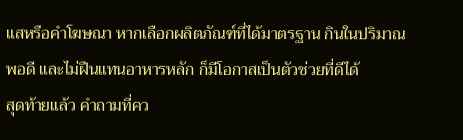แสหรือคำโฆษณา หากเลือกผลิตภัณฑ์ที่ได้มาตรฐาน กินในปริมาณพอดี และไม่ฝืนแทนอาหารหลัก ก็มีโอกาสเป็นตัวช่วยที่ดีได้
สุดท้ายแล้ว คำถามที่คว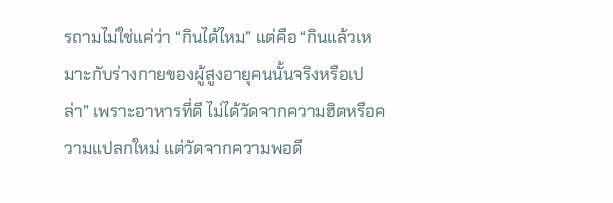รถามไม่ใช่แค่ว่า “กินได้ไหม” แต่คือ “กินแล้วเหมาะกับร่างกายของผู้สูงอายุคนนั้นจริงหรือเปล่า” เพราะอาหารที่ดี ไม่ได้วัดจากความฮิตหรือความแปลกใหม่ แต่วัดจากความพอดี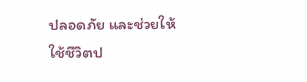ปลอดภัย และช่วยให้ใช้ชีวิตป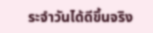ระจำวันได้ดีขึ้นจริง